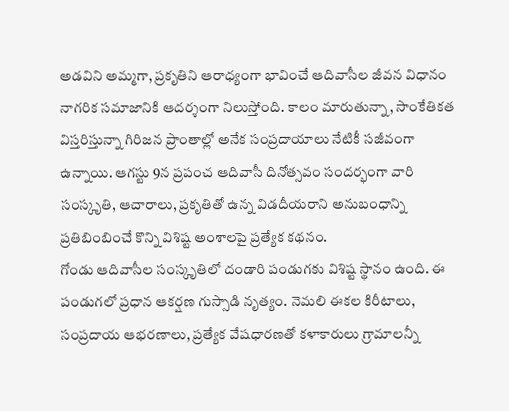అడవిని అమ్మగా, ప్రకృతిని ఆరాధ్యంగా భావించే ఆదివాసీల జీవన విధానం నాగరిక సమాజానికి ఆదర్శంగా నిలుస్తోంది. కాలం మారుతున్నా, సాంకేతికత విస్తరిస్తున్నా గిరిజన ప్రాంతాల్లో అనేక సంప్రదాయాలు నేటికీ సజీవంగా ఉన్నాయి. ఆగస్టు 9న ప్రపంచ ఆదివాసీ దినోత్సవం సందర్భంగా వారి సంస్కృతి, ఆచారాలు, ప్రకృతితో ఉన్న విడదీయరాని అనుబంధాన్ని ప్రతిబింబించే కొన్ని విశిష్ట అంశాలపై ప్రత్యేక కథనం.
గోండు ఆదివాసీల సంస్కృతిలో దండారి పండుగకు విశిష్ట స్థానం ఉంది. ఈ పండుగలో ప్రధాన ఆకర్షణ గుస్సాడి నృత్యం. నెమలి ఈకల కిరీటాలు, సంప్రదాయ ఆభరణాలు, ప్రత్యేక వేషధారణతో కళాకారులు గ్రామాలన్నీ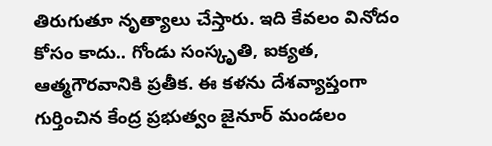తిరుగుతూ నృత్యాలు చేస్తారు. ఇది కేవలం వినోదం కోసం కాదు.. గోండు సంస్కృతి, ఐక్యత, ఆత్మగౌరవానికి ప్రతీక. ఈ కళను దేశవ్యాప్తంగా గుర్తించిన కేంద్ర ప్రభుత్వం జైనూర్ మండలం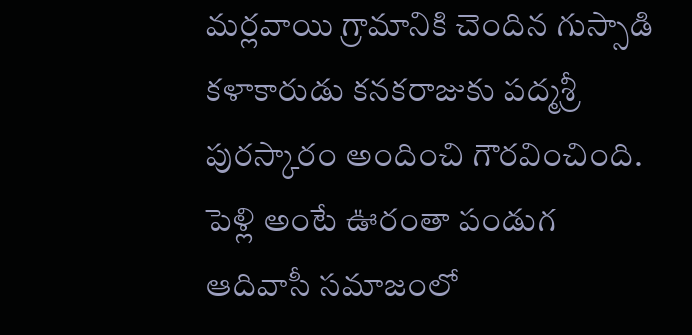మర్లవాయి గ్రామానికి చెందిన గుస్సాడి కళాకారుడు కనకరాజుకు పద్మశ్రీ పురస్కారం అందించి గౌరవించింది.
పెళ్లి అంటే ఊరంతా పండుగ
ఆదివాసీ సమాజంలో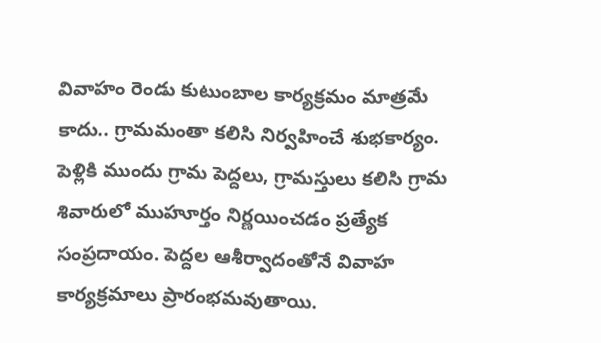వివాహం రెండు కుటుంబాల కార్యక్రమం మాత్రమే కాదు.. గ్రామమంతా కలిసి నిర్వహించే శుభకార్యం. పెళ్లికి ముందు గ్రామ పెద్దలు, గ్రామస్తులు కలిసి గ్రామ శివారులో ముహూర్తం నిర్ణయించడం ప్రత్యేక సంప్రదాయం. పెద్దల ఆశీర్వాదంతోనే వివాహ కార్యక్రమాలు ప్రారంభమవుతాయి.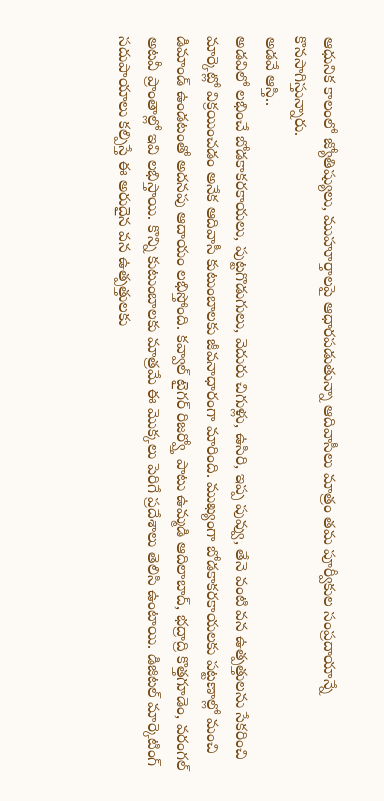ఆధునిక కాలంలో జ్యోతిష్యులు, ముహూర్తాలపై ఆధారపడుతున్నా ఆదివాసీలు మాత్రం తమ పూర్వీకుల సంప్రదాయాన్నే కొనసాగిస్తున్నారు.
అడవే ఆస్తి..
అడవిలో లభించే బోడకాకరకాయలు, పుట్టగొడుగులు, వెదురు చిగుళ్లు, ఉసిరి, ఇప్ప పువ్వు, తేనె వంటి వన ఉత్పత్తులను సేకరించి మార్కెట్లో విక్రయించడం అనేక ఆదివాసీ కుటుంబాలకు జీవనాధారంగా మారింది. ముఖ్యంగా బోడకాకరకాయలకు పట్టణాల్లో మంచి డిమాండ్ ఉండటంతో అదనపు ఆదాయం లభిస్తోంది. కవ్వాల్ టైగర్ రిజర్వ్తో పాటు ఉమ్మడి ఆదిలాబాద్, భద్రాద్రి కొత్తగూడెం, వరంగల్ అటవీ ప్రాంతాల్లో ఇవి లభిస్తాయి. కొన్ని కుటుంబాలకు మాత్రమే ఈ మొక్కలు పెరిగే ప్రదేశాలు తెలిసి ఉంటాయి. డిజిటల్ మార్కెటింగ్ సదుపాయాలు కల్పిస్తే ఈ అరుదైన వన ఉత్పత్తులకు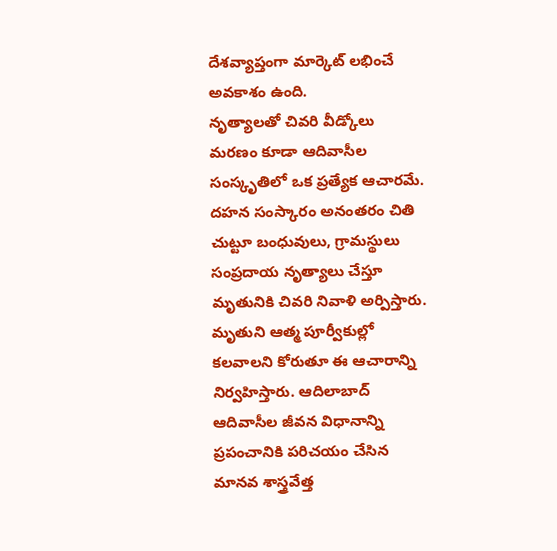దేశవ్యాప్తంగా మార్కెట్ లభించే అవకాశం ఉంది.
నృత్యాలతో చివరి వీడ్కోలు
మరణం కూడా ఆదివాసీల సంస్కృతిలో ఒక ప్రత్యేక ఆచారమే. దహన సంస్కారం అనంతరం చితి చుట్టూ బంధువులు, గ్రామస్థులు సంప్రదాయ నృత్యాలు చేస్తూ మృతునికి చివరి నివాళి అర్పిస్తారు. మృతుని ఆత్మ పూర్వీకుల్లో కలవాలని కోరుతూ ఈ ఆచారాన్ని నిర్వహిస్తారు. ఆదిలాబాద్ ఆదివాసీల జీవన విధానాన్ని ప్రపంచానికి పరిచయం చేసిన మానవ శాస్త్రవేత్త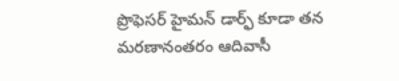ప్రొఫెసర్ హైమన్ డార్ఫ్ కూడా తన మరణానంతరం ఆదివాసీ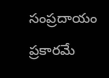సంప్రదాయం ప్రకారమే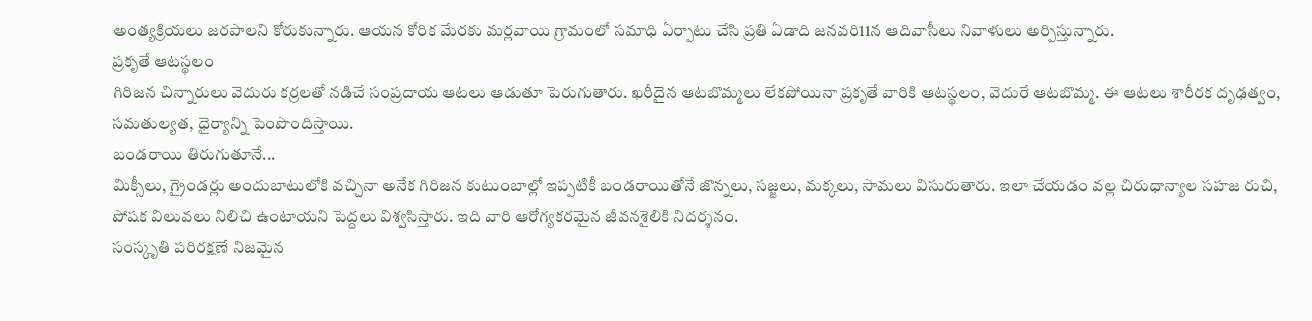అంత్యక్రియలు జరపాలని కోరుకున్నారు. ఆయన కోరిక మేరకు మర్లవాయి గ్రామంలో సమాధి ఏర్పాటు చేసి ప్రతి ఏడాది జనవరి11న ఆదివాసీలు నివాళులు అర్పిస్తున్నారు.
ప్రకృతే ఆటస్థలం
గిరిజన చిన్నారులు వెదురు కర్రలతో నడిచే సంప్రదాయ ఆటలు ఆడుతూ పెరుగుతారు. ఖరీదైన ఆటబొమ్మలు లేకపోయినా ప్రకృతే వారికి ఆటస్థలం, వెదురే ఆటబొమ్మ. ఈ ఆటలు శారీరక దృఢత్వం, సమతుల్యత, ధైర్యాన్ని పెంపొందిస్తాయి.
బండరాయి తిరుగుతూనే...
మిక్సీలు, గ్రైండర్లు అందుబాటులోకి వచ్చినా అనేక గిరిజన కుటుంబాల్లో ఇప్పటికీ బండరాయితోనే జొన్నలు, సజ్జలు, మక్కలు, సామలు విసురుతారు. ఇలా చేయడం వల్ల చిరుధాన్యాల సహజ రుచి, పోషక విలువలు నిలిచి ఉంటాయని పెద్దలు విశ్వసిస్తారు. ఇది వారి ఆరోగ్యకరమైన జీవనశైలికి నిదర్శనం.
సంస్కృతి పరిరక్షణే నిజమైన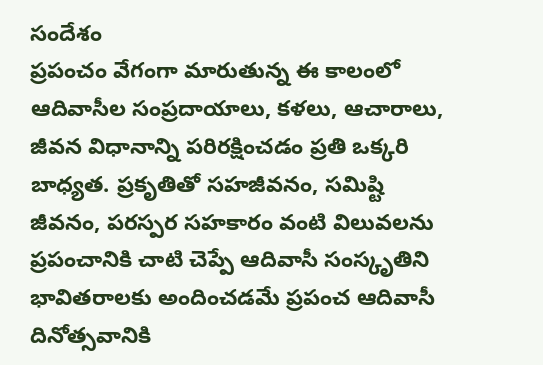సందేశం
ప్రపంచం వేగంగా మారుతున్న ఈ కాలంలో ఆదివాసీల సంప్రదాయాలు, కళలు, ఆచారాలు, జీవన విధానాన్ని పరిరక్షించడం ప్రతి ఒక్కరి బాధ్యత. ప్రకృతితో సహజీవనం, సమిష్టి జీవనం, పరస్పర సహకారం వంటి విలువలను ప్రపంచానికి చాటి చెప్పే ఆదివాసీ సంస్కృతిని భావితరాలకు అందించడమే ప్రపంచ ఆదివాసీ దినోత్సవానికి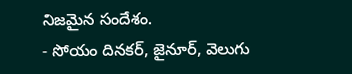నిజమైన సందేశం.
- సోయం దినకర్, జైనూర్, వెలుగు